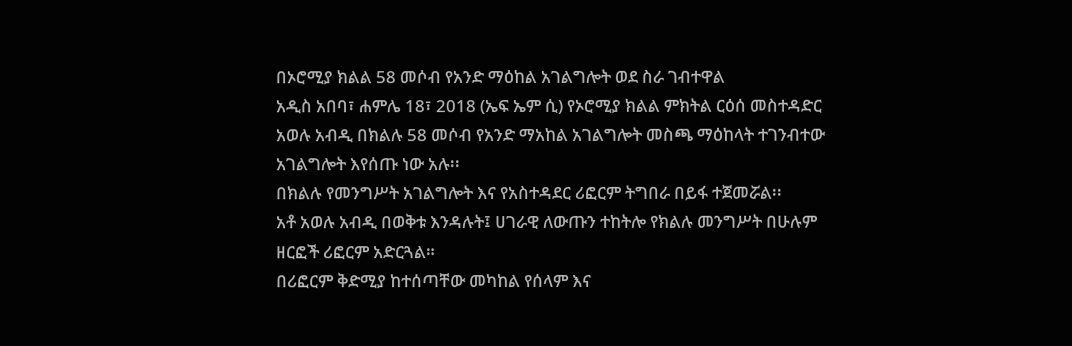በኦሮሚያ ክልል 58 መሶብ የአንድ ማዕከል አገልግሎት ወደ ስራ ገብተዋል
አዲስ አበባ፣ ሐምሌ 18፣ 2018 (ኤፍ ኤም ሲ) የኦሮሚያ ክልል ምክትል ርዕሰ መስተዳድር አወሉ አብዲ በክልሉ 58 መሶብ የአንድ ማአከል አገልግሎት መስጫ ማዕከላት ተገንብተው አገልግሎት እየሰጡ ነው አሉ፡፡
በክልሉ የመንግሥት አገልግሎት እና የአስተዳደር ሪፎርም ትግበራ በይፋ ተጀመሯል፡፡
አቶ አወሉ አብዲ በወቅቱ እንዳሉት፤ ሀገራዊ ለውጡን ተከትሎ የክልሉ መንግሥት በሁሉም ዘርፎች ሪፎርም አድርጓል።
በሪፎርም ቅድሚያ ከተሰጣቸው መካከል የሰላም እና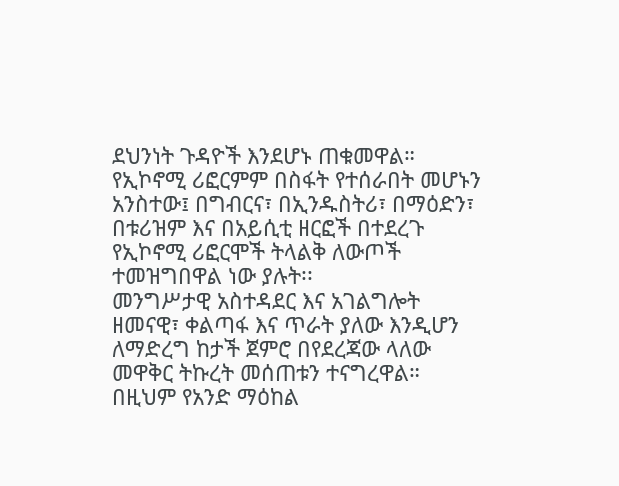ደህንነት ጉዳዮች እንደሆኑ ጠቁመዋል።
የኢኮኖሚ ሪፎርምም በስፋት የተሰራበት መሆኑን አንስተው፤ በግብርና፣ በኢንዱስትሪ፣ በማዕድን፣ በቱሪዝም እና በአይሲቲ ዘርፎች በተደረጉ የኢኮኖሚ ሪፎርሞች ትላልቅ ለውጦች ተመዝግበዋል ነው ያሉት፡፡
መንግሥታዊ አስተዳደር እና አገልግሎት ዘመናዊ፣ ቀልጣፋ እና ጥራት ያለው እንዲሆን ለማድረግ ከታች ጀምሮ በየደረጃው ላለው መዋቅር ትኩረት መሰጠቱን ተናግረዋል።
በዚህም የአንድ ማዕከል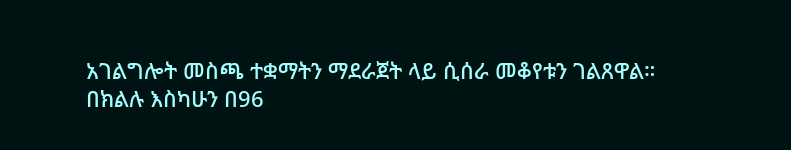አገልግሎት መስጫ ተቋማትን ማደራጀት ላይ ሲሰራ መቆየቱን ገልጸዋል።
በክልሉ እስካሁን በ96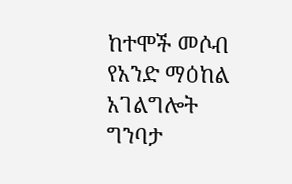ከተሞች መሶብ የአንድ ማዕከል አገልግሎት ግንባታ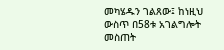መካሄዱን ገልጸው፤ ከነዚህ ውስጥ በ58ቱ አገልግሎት መስጠት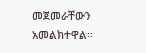መጀመራቸውን አመልክተዋል።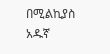በሚልኪያስ አዱኛ